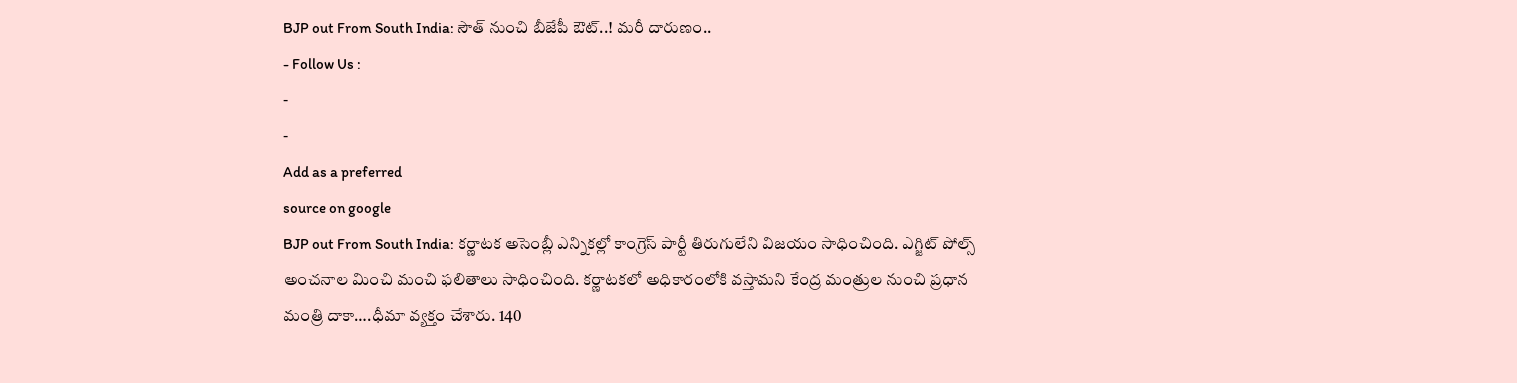BJP out From South India: సౌత్ నుంచి బీజేపీ ఔట్..! మరీ దారుణం..
- Follow Us :
-
-
Add as a preferred
source on google
BJP out From South India: కర్ణాటక అసెంబ్లీ ఎన్నికల్లో కాంగ్రెస్ పార్టీ తిరుగులేని విజయం సాధించింది. ఎగ్జిట్ పోల్స్ అంచనాల మించి మంచి ఫలితాలు సాధించింది. కర్ణాటకలో అధికారంలోకి వస్తామని కేంద్ర మంత్రుల నుంచి ప్రధాన మంత్రి దాకా….ధీమా వ్యక్తం చేశారు. 140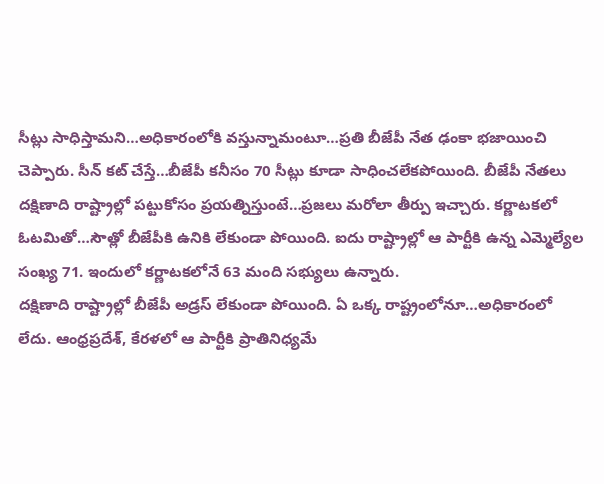సీట్లు సాధిస్తామని…అధికారంలోకి వస్తున్నామంటూ…ప్రతి బీజేపీ నేత ఢంకా భజాయించి చెప్పారు. సీన్ కట్ చేస్తే…బీజేపీ కనీసం 70 సీట్లు కూడా సాధించలేకపోయింది. బీజేపీ నేతలు దక్షిణాది రాష్ట్రాల్లో పట్టుకోసం ప్రయత్నిస్తుంటే…ప్రజలు మరోలా తీర్పు ఇచ్చారు. కర్ణాటకలో ఓటమితో…సౌత్లో బీజేపీకి ఉనికి లేకుండా పోయింది. ఐదు రాష్ట్రాల్లో ఆ పార్టీకి ఉన్న ఎమ్మెల్యేల సంఖ్య 71. ఇందులో కర్ణాటకలోనే 63 మంది సభ్యులు ఉన్నారు.
దక్షిణాది రాష్ట్రాల్లో బీజేపీ అడ్రస్ లేకుండా పోయింది. ఏ ఒక్క రాష్ట్రంలోనూ…అధికారంలో లేదు. ఆంధ్రప్రదేశ్, కేరళలో ఆ పార్టీకి ప్రాతినిధ్యమే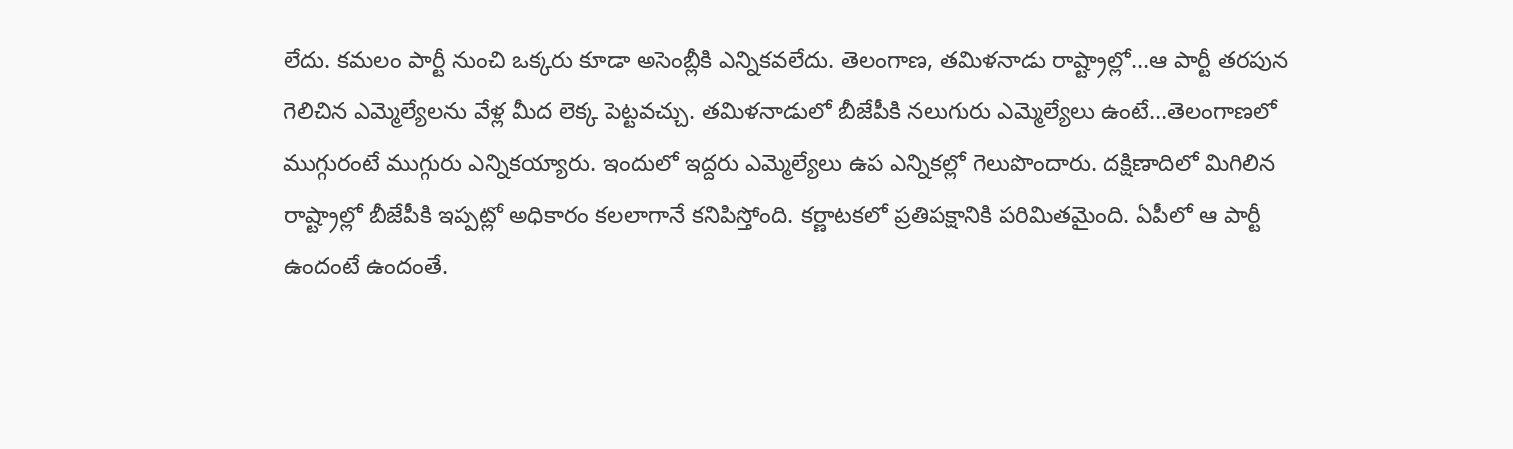లేదు. కమలం పార్టీ నుంచి ఒక్కరు కూడా అసెంబ్లీకి ఎన్నికవలేదు. తెలంగాణ, తమిళనాడు రాష్ట్రాల్లో…ఆ పార్టీ తరపున గెలిచిన ఎమ్మెల్యేలను వేళ్ల మీద లెక్క పెట్టవచ్చు. తమిళనాడులో బీజేపీకి నలుగురు ఎమ్మెల్యేలు ఉంటే…తెలంగాణలో ముగ్గురంటే ముగ్గురు ఎన్నికయ్యారు. ఇందులో ఇద్దరు ఎమ్మెల్యేలు ఉప ఎన్నికల్లో గెలుపొందారు. దక్షిణాదిలో మిగిలిన రాష్ట్రాల్లో బీజేపీకి ఇప్పట్లో అధికారం కలలాగానే కనిపిస్తోంది. కర్ణాటకలో ప్రతిపక్షానికి పరిమితమైంది. ఏపీలో ఆ పార్టీ ఉందంటే ఉందంతే.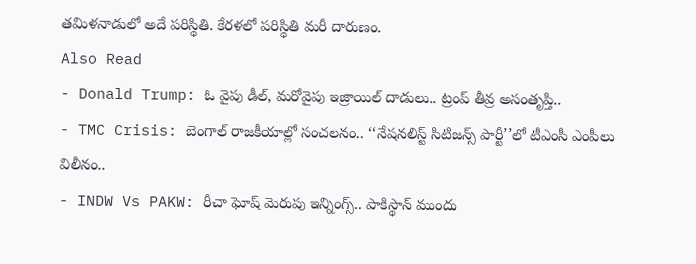తమిళనాడులో అదే పరిస్థితి. కేరళలో పరిస్థితి మరీ దారుణం.
Also Read
- Donald Trump: ఓ వైపు డీల్, మరోవైపు ఇజ్రాయిల్ దాడులు.. ట్రంప్ తీవ్ర అసంతృప్తి..
- TMC Crisis: బెంగాల్ రాజకీయాల్లో సంచలనం.. ‘‘నేషనలిస్ట్ సిటిజన్స్ పార్టీ’’లో టీఎంసీ ఎంపీలు విలీనం..
- INDW Vs PAKW: రీచా ఘోష్ మెరుపు ఇన్నింగ్స్.. పాకిస్థాన్ ముందు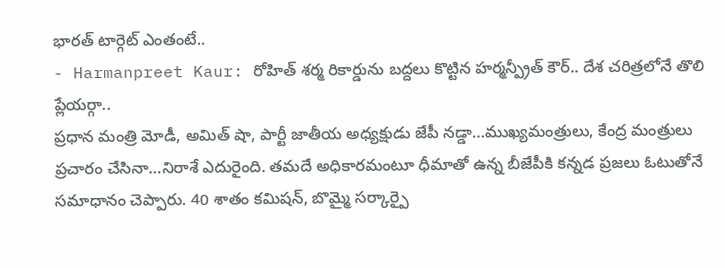భారత్ టార్గెట్ ఎంతంటే..
- Harmanpreet Kaur: రోహిత్ శర్మ రికార్డును బద్దలు కొట్టిన హర్మన్ప్రీత్ కౌర్.. దేశ చరిత్రలోనే తొలి ప్లేయర్గా..
ప్రధాన మంత్రి మోడీ, అమిత్ షా, పార్టీ జాతీయ అధ్యక్షుడు జేపీ నడ్డా…ముఖ్యమంత్రులు, కేంద్ర మంత్రులు ప్రచారం చేసినా…నిరాశే ఎదురైంది. తమదే అధికారమంటూ ధీమాతో ఉన్న బీజేపీకి కన్నడ ప్రజలు ఓటుతోనే సమాధానం చెప్పారు. 40 శాతం కమిషన్, బొమ్మై సర్కార్పై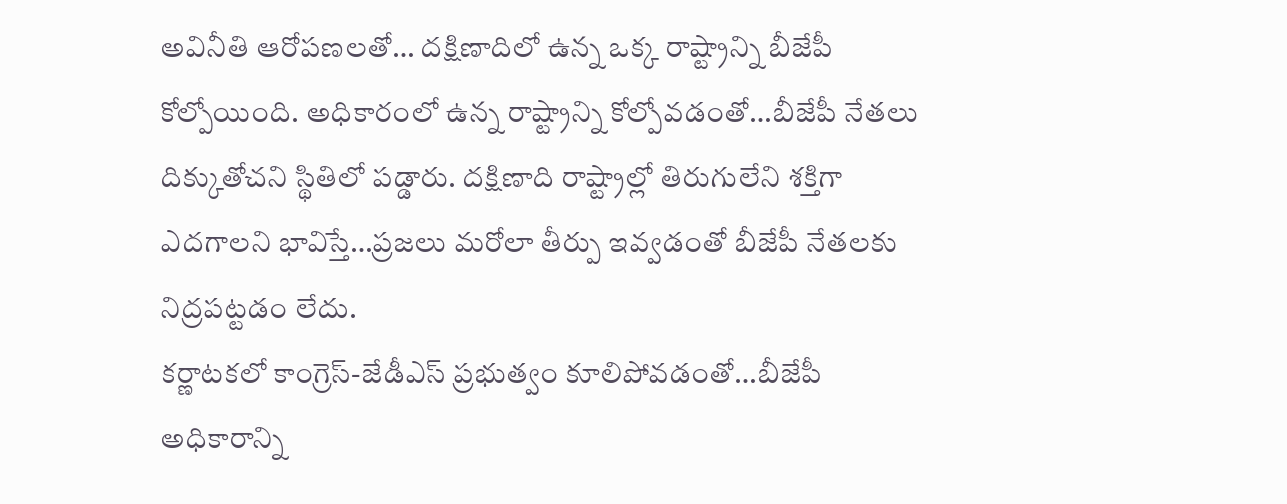అవినీతి ఆరోపణలతో… దక్షిణాదిలో ఉన్న ఒక్క రాష్ట్రాన్ని బీజేపీ కోల్పోయింది. అధికారంలో ఉన్న రాష్ట్రాన్ని కోల్పోవడంతో…బీజేపీ నేతలు దిక్కుతోచని స్థితిలో పడ్డారు. దక్షిణాది రాష్ట్రాల్లో తిరుగులేని శక్తిగా ఎదగాలని భావిస్తే…ప్రజలు మరోలా తీర్పు ఇవ్వడంతో బీజేపీ నేతలకు నిద్రపట్టడం లేదు.
కర్ణాటకలో కాంగ్రెస్-జేడీఎస్ ప్రభుత్వం కూలిపోవడంతో…బీజేపీ అధికారాన్ని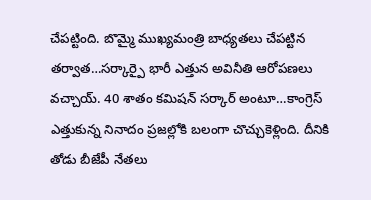చేపట్టింది. బొమ్మై ముఖ్యమంత్రి బాధ్యతలు చేపట్టిన తర్వాత…సర్కార్పై భారీ ఎత్తున అవినీతి ఆరోపణలు వచ్చాయ్. 40 శాతం కమిషన్ సర్కార్ అంటూ…కాంగ్రెస్ ఎత్తుకున్న నినాదం ప్రజల్లోకి బలంగా చొచ్చుకెళ్లింది. దీనికి తోడు బీజేపీ నేతలు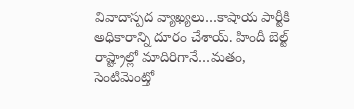వివాదాస్పద వ్యాఖ్యలు…కాషాయ పార్టీకి అధికారాన్ని దూరం చేశాయ్. హిందీ బెల్ట్ రాష్ట్రాల్లో మాదిరిగానే…మతం, సెంటిమెంట్తో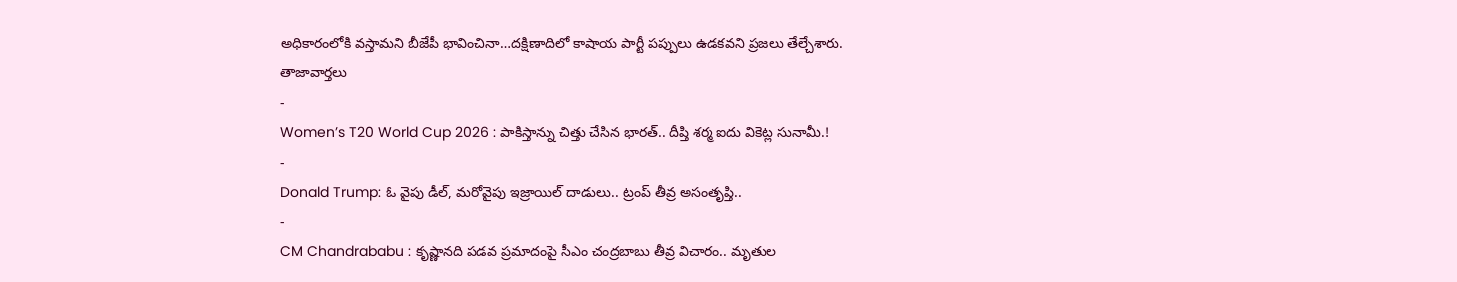అధికారంలోకి వస్తామని బీజేపీ భావించినా…దక్షిణాదిలో కాషాయ పార్టీ పప్పులు ఉడకవని ప్రజలు తేల్చేశారు.
తాజావార్తలు
-
Women’s T20 World Cup 2026 : పాకిస్తాన్ను చిత్తు చేసిన భారత్.. దీప్తి శర్మ ఐదు వికెట్ల సునామీ.!
-
Donald Trump: ఓ వైపు డీల్, మరోవైపు ఇజ్రాయిల్ దాడులు.. ట్రంప్ తీవ్ర అసంతృప్తి..
-
CM Chandrababu : కృష్ణానది పడవ ప్రమాదంపై సీఎం చంద్రబాబు తీవ్ర విచారం.. మృతుల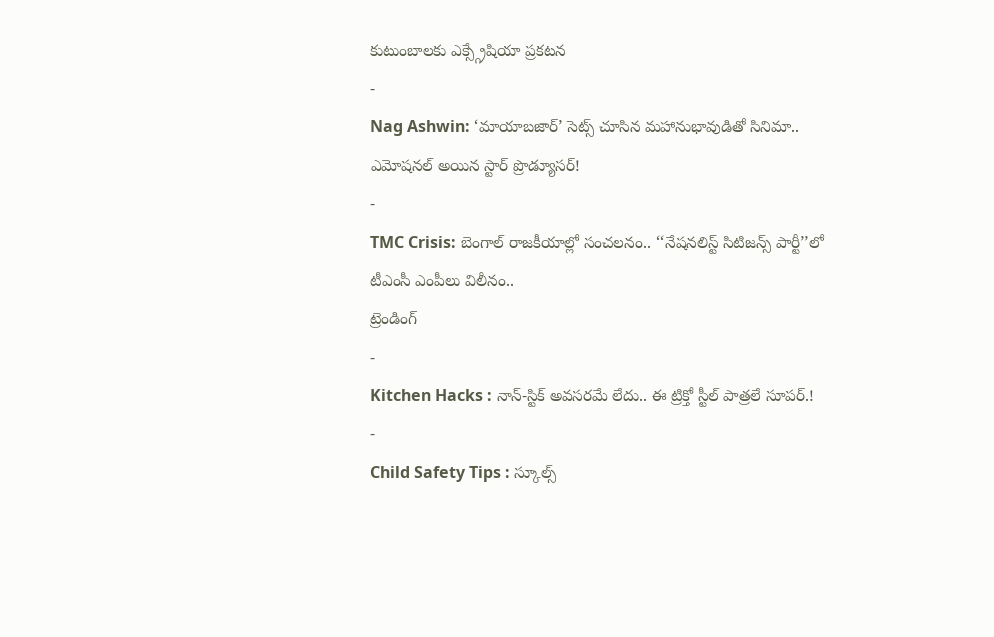కుటుంబాలకు ఎక్స్గ్రేషియా ప్రకటన
-
Nag Ashwin: ‘మాయాబజార్’ సెట్స్ చూసిన మహానుభావుడితో సినిమా.. ఎమోషనల్ అయిన స్టార్ ప్రొడ్యూసర్!
-
TMC Crisis: బెంగాల్ రాజకీయాల్లో సంచలనం.. ‘‘నేషనలిస్ట్ సిటిజన్స్ పార్టీ’’లో టీఎంసీ ఎంపీలు విలీనం..
ట్రెండింగ్
-
Kitchen Hacks : నాన్-స్టిక్ అవసరమే లేదు.. ఈ ట్రిక్తో స్టీల్ పాత్రలే సూపర్.!
-
Child Safety Tips : స్కూల్స్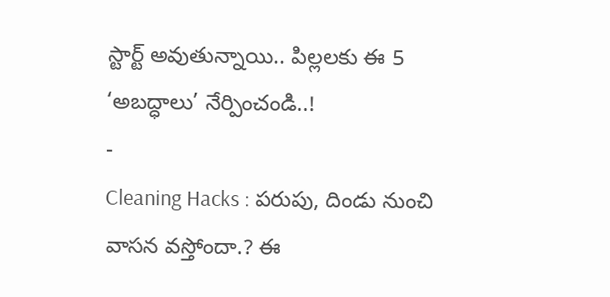స్టార్ట్ అవుతున్నాయి.. పిల్లలకు ఈ 5 ‘అబద్ధాలు’ నేర్పించండి..!
-
Cleaning Hacks : పరుపు, దిండు నుంచి వాసన వస్తోందా.? ఈ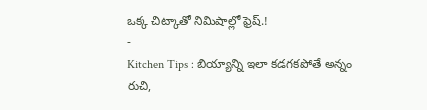ఒక్క చిట్కాతో నిమిషాల్లో ఫ్రెష్.!
-
Kitchen Tips : బియ్యాన్ని ఇలా కడగకపోతే అన్నం రుచి,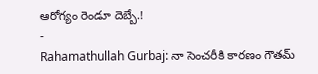ఆరోగ్యం రెండూ దెబ్బే.!
-
Rahamathullah Gurbaj: నా సెంచరీకి కారణం గౌతమ్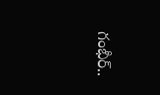గంభీర్..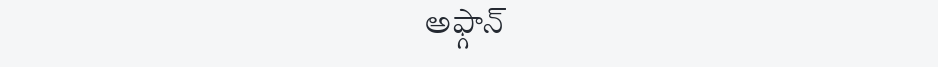అఫ్గాన్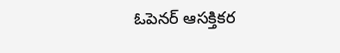ఓపెనర్ ఆసక్తికర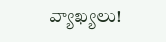వ్యాఖ్యలు!